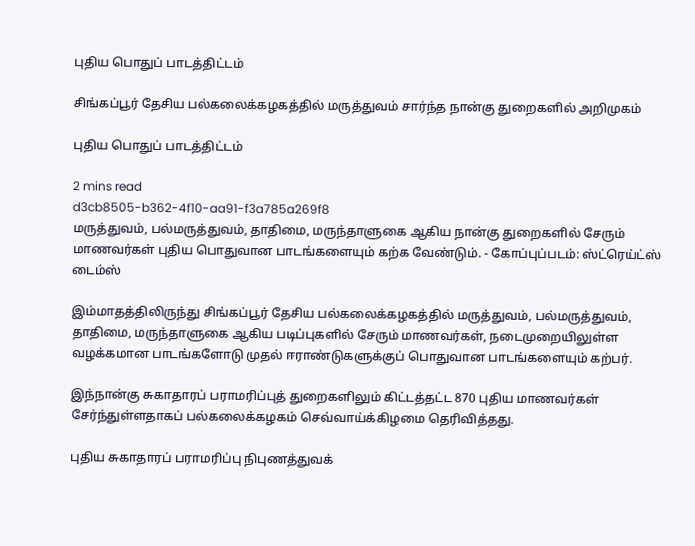புதிய பொதுப் பாடத்திட்டம்

சிங்கப்பூர் தேசிய பல்கலைக்கழகத்தில் மருத்துவம் சார்ந்த நான்கு துறைகளில் அறிமுகம்

புதிய பொதுப் பாடத்திட்டம்

2 mins read
d3cb8505-b362-4f10-aa91-f3a785a269f8
மருத்துவம், பல்மருத்துவம், தாதிமை, மருந்தாளுகை ஆகிய நான்கு துறைகளில் சேரும் மாணவர்கள் புதிய பொதுவான பாடங்களையும் கற்க வேண்டும். - கோப்புப்படம்: ஸ்ட்ரெய்ட்ஸ் டைம்ஸ்

இம்மாதத்திலிருந்து சிங்கப்பூர் தேசிய பல்கலைக்கழகத்தில் மருத்துவம், பல்மருத்துவம், தாதிமை, மருந்தாளுகை ஆகிய படிப்புகளில் சேரும் மாணவர்கள், நடைமுறையிலுள்ள வழக்கமான பாடங்களோடு முதல் ஈராண்டுகளுக்குப் பொதுவான பாடங்களையும் கற்பர்.

இந்நான்கு சுகாதாரப் பராமரிப்புத் துறைகளிலும் கிட்டத்தட்ட 870 புதிய மாணவர்கள் சேர்ந்துள்ளதாகப் பல்கலைக்கழகம் செவ்வாய்க்கிழமை தெரிவித்தது.

புதிய சுகாதாரப் பராமரிப்பு நிபுணத்துவக்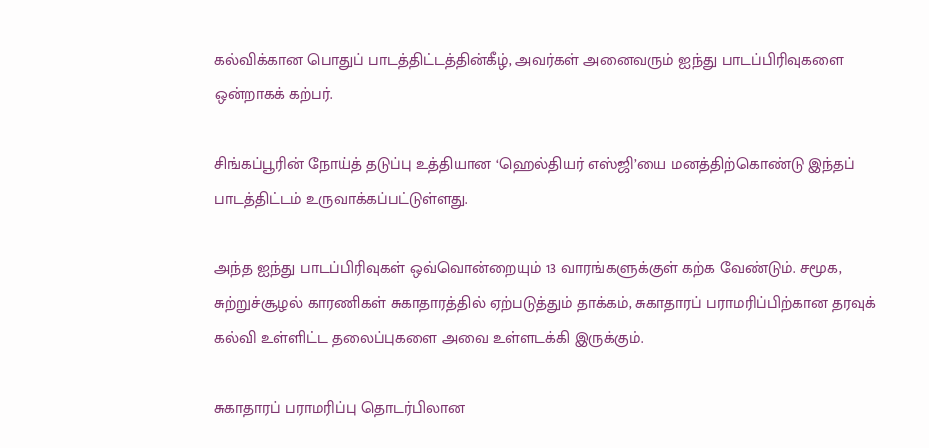கல்விக்கான பொதுப் பாடத்திட்டத்தின்கீழ், அவர்கள் அனைவரும் ஐந்து பாடப்பிரிவுகளை ஒன்றாகக் கற்பர்.

சிங்கப்பூரின் நோய்த் தடுப்பு உத்தியான ‘ஹெல்தியர் எஸ்ஜி’யை மனத்திற்கொண்டு இந்தப் பாடத்திட்டம் உருவாக்கப்பட்டுள்ளது.

அந்த ஐந்து பாடப்பிரிவுகள் ஒவ்வொன்றையும் 13 வாரங்களுக்குள் கற்க வேண்டும். சமூக, சுற்றுச்சூழல் காரணிகள் சுகாதாரத்தில் ஏற்படுத்தும் தாக்கம், சுகாதாரப் பராமரிப்பிற்கான தரவுக் கல்வி உள்ளிட்ட தலைப்புகளை அவை உள்ளடக்கி இருக்கும்.

சுகாதாரப் பராமரிப்பு தொடர்பிலான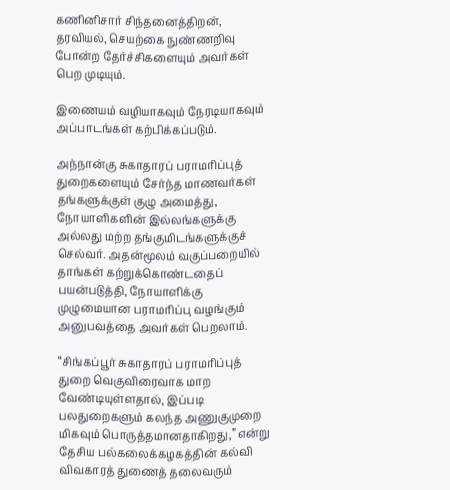கணினிசார் சிந்தனைத்திறன், தரவியல், செயற்கை நுண்ணறிவு போன்ற தேர்ச்சிகளையும் அவர்கள் பெற முடியும்.

இணையம் வழியாகவும் நேரடியாகவும் அப்பாடங்கள் கற்பிக்கப்படும்.

அந்நான்கு சுகாதாரப் பராமரிப்புத் துறைகளையும் சேர்ந்த மாணவர்கள் தங்களுக்குள் குழு அமைத்து, நோயாளிகளின் இல்லங்களுக்கு அல்லது மற்ற தங்குமிடங்களுக்குச் செல்வர். அதன்மூலம் வகுப்பறையில் தாங்கள் கற்றுக்கொண்டதைப் பயன்படுத்தி, நோயாளிக்கு முழுமையான பராமரிப்பு வழங்கும் அனுபவத்தை அவர்கள் பெறலாம்.

“சிங்கப்பூர் சுகாதாரப் பராமரிப்புத் துறை வெகுவிரைவாக மாற வேண்டியுள்ளதால், இப்படி பலதுறைகளும் கலந்த அணுகுமுறை மிகவும் பொருத்தமானதாகிறது,” என்று தேசிய பல்கலைக்கழகத்தின் கல்வி விவகாரத் துணைத் தலைவரும்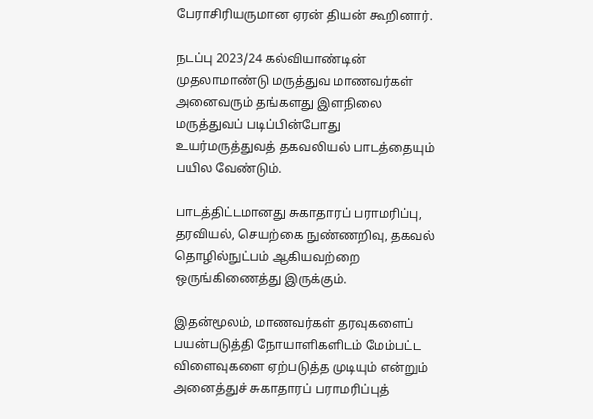பேராசிரியருமான ஏரன் தியன் கூறினார்.

நடப்பு 2023/24 கல்வியாண்டின் முதலாமாண்டு மருத்துவ மாணவர்கள் அனைவரும் தங்களது இளநிலை மருத்துவப் படிப்பின்போது உயர்மருத்துவத் தகவலியல் பாடத்தையும் பயில வேண்டும்.

பாடத்திட்டமானது சுகாதாரப் பராமரிப்பு, தரவியல், செயற்கை நுண்ணறிவு, தகவல் தொழில்நுட்பம் ஆகியவற்றை ஒருங்கிணைத்து இருக்கும்.

இதன்மூலம், மாணவர்கள் தரவுகளைப் பயன்படுத்தி நோயாளிகளிடம் மேம்பட்ட விளைவுகளை ஏற்படுத்த முடியும் என்றும் அனைத்துச் சுகாதாரப் பராமரிப்புத்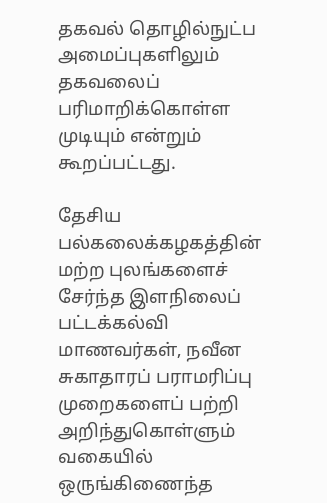தகவல் தொழில்நுட்ப அமைப்புகளிலும் தகவலைப் பரிமாறிக்கொள்ள முடியும் என்றும் கூறப்பட்டது.

தேசிய பல்கலைக்கழகத்தின் மற்ற புலங்களைச் சேர்ந்த இளநிலைப் பட்டக்கல்வி மாணவர்கள், நவீன சுகாதாரப் பராமரிப்பு முறைகளைப் பற்றி அறிந்துகொள்ளும் வகையில் ஒருங்கிணைந்த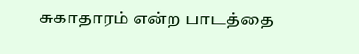சுகாதாரம் என்ற பாடத்தை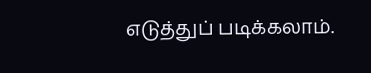எடுத்துப் படிக்கலாம்.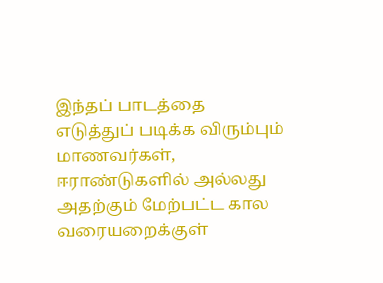இந்தப் பாடத்தை எடுத்துப் படிக்க விரும்பும் மாணவர்கள், ஈராண்டுகளில் அல்லது அதற்கும் மேற்பட்ட கால வரையறைக்குள்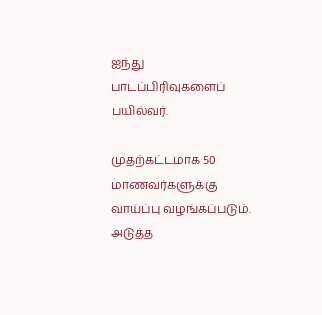ஐந்து பாடப்பிரிவுகளைப் பயில்வர்.

முதற்கட்டமாக 50 மாணவர்களுக்கு வாய்ப்பு வழங்கப்படும். அடுத்த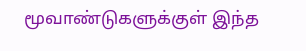மூவாண்டுகளுக்குள் இந்த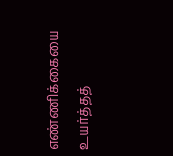எண்ணிக்கையை உயர்த்தத்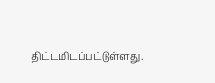திட்டமிடப்பட்டுள்ளது.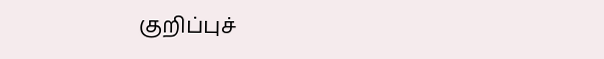குறிப்புச்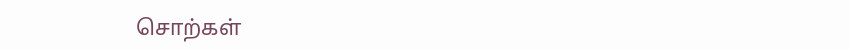சொற்கள்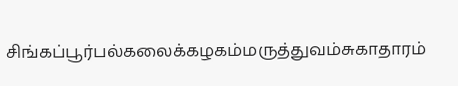சிங்கப்பூர்பல்கலைக்கழகம்மருத்துவம்சுகாதாரம்